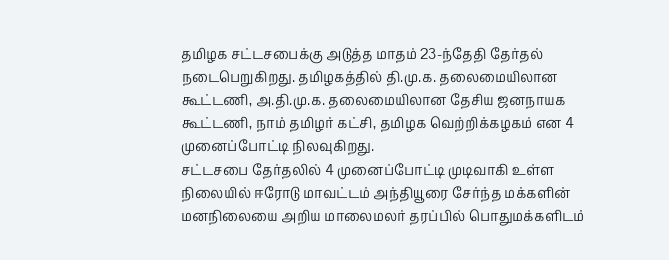தமிழக சட்டசபைக்கு அடுத்த மாதம் 23-ந்தேதி தேர்தல் நடைபெறுகிறது. தமிழகத்தில் தி.மு.க. தலைமையிலான கூட்டணி, அ.தி.மு.க. தலைமையிலான தேசிய ஜனநாயக கூட்டணி, நாம் தமிழர் கட்சி, தமிழக வெற்றிக்கழகம் என 4 முனைப்போட்டி நிலவுகிறது.
சட்டசபை தேர்தலில் 4 முனைப்போட்டி முடிவாகி உள்ள நிலையில் ஈரோடு மாவட்டம் அந்தியூரை சேர்ந்த மக்களின் மனநிலையை அறிய மாலைமலர் தரப்பில் பொதுமக்களிடம்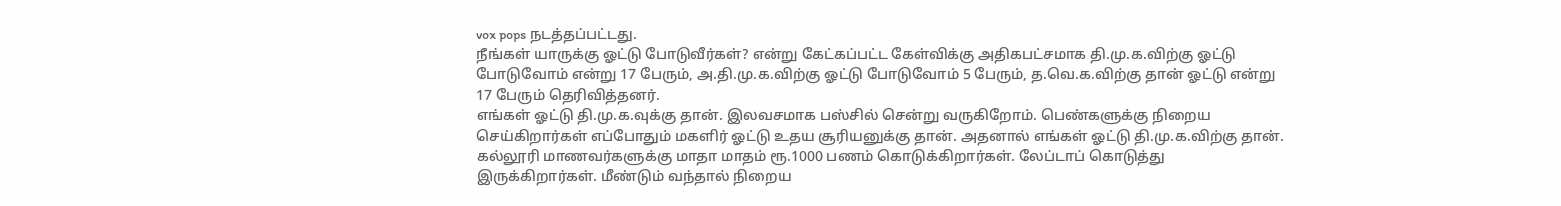vox pops நடத்தப்பட்டது.
நீங்கள் யாருக்கு ஓட்டு போடுவீர்கள்? என்று கேட்கப்பட்ட கேள்விக்கு அதிகபட்சமாக தி.மு.க.விற்கு ஓட்டு போடுவோம் என்று 17 பேரும், அ.தி.மு.க.விற்கு ஓட்டு போடுவோம் 5 பேரும், த.வெ.க.விற்கு தான் ஓட்டு என்று 17 பேரும் தெரிவித்தனர்.
எங்கள் ஓட்டு தி.மு.க.வுக்கு தான். இலவசமாக பஸ்சில் சென்று வருகிறோம். பெண்களுக்கு நிறைய செய்கிறார்கள் எப்போதும் மகளிர் ஓட்டு உதய சூரியனுக்கு தான். அதனால் எங்கள் ஓட்டு தி.மு.க.விற்கு தான்.
கல்லூரி மாணவர்களுக்கு மாதா மாதம் ரூ.1000 பணம் கொடுக்கிறார்கள். லேப்டாப் கொடுத்து இருக்கிறார்கள். மீண்டும் வந்தால் நிறைய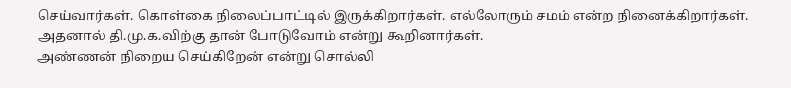செய்வார்கள். கொள்கை நிலைப்பாட்டில் இருக்கிறார்கள். எல்லோரும் சமம் என்ற நினைக்கிறார்கள். அதனால் தி.மு.க.விற்கு தான் போடுவோம் என்று கூறினார்கள்.
அண்ணன் நிறைய செய்கிறேன் என்று சொல்லி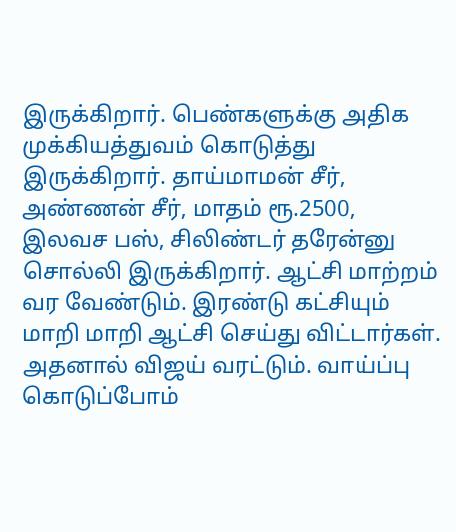இருக்கிறார். பெண்களுக்கு அதிக முக்கியத்துவம் கொடுத்து இருக்கிறார். தாய்மாமன் சீர், அண்ணன் சீர், மாதம் ரூ.2500, இலவச பஸ், சிலிண்டர் தரேன்னு சொல்லி இருக்கிறார். ஆட்சி மாற்றம் வர வேண்டும். இரண்டு கட்சியும் மாறி மாறி ஆட்சி செய்து விட்டார்கள். அதனால் விஜய் வரட்டும். வாய்ப்பு கொடுப்போம்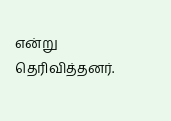என்று தெரிவித்தனர்.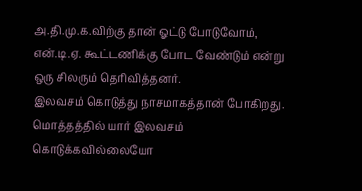அ.தி.மு.க.விற்கு தான் ஓட்டு போடுவோம், என்.டி.ஏ. கூட்டணிக்கு போட வேண்டும் என்று ஒரு சிலரும் தெரிவித்தனர்.
இலவசம் கொடுத்து நாசமாகத்தான் போகிறது. மொத்தத்தில் யார் இலவசம் கொடுக்கவில்லையோ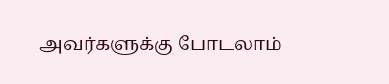அவர்களுக்கு போடலாம்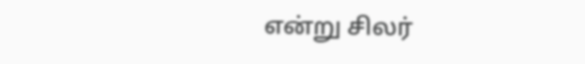என்று சிலர்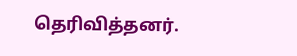தெரிவித்தனர்.